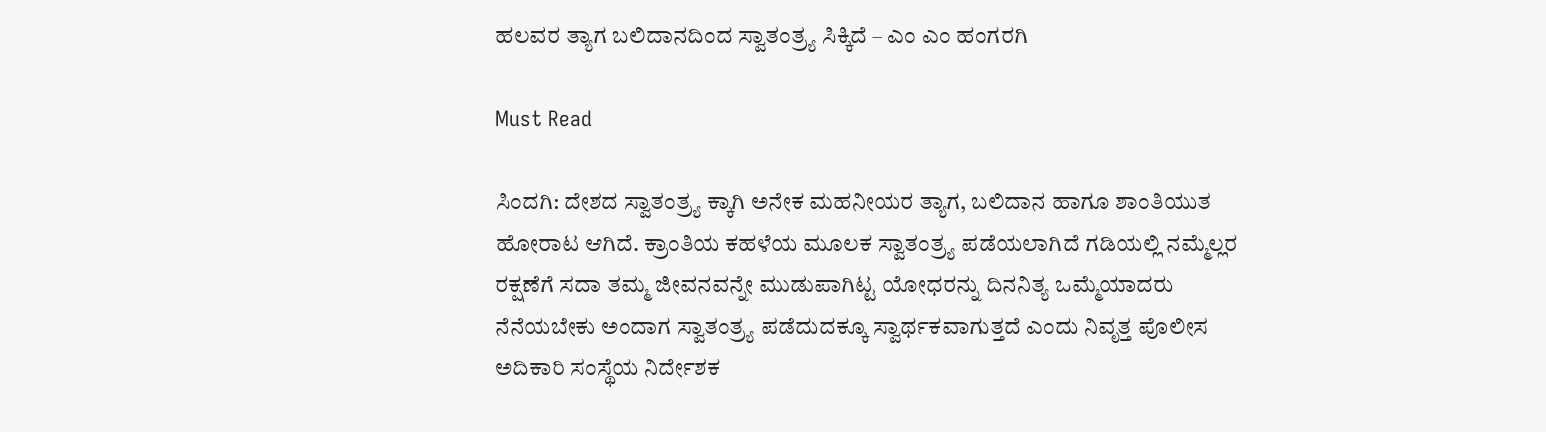ಹಲವರ ತ್ಯಾಗ ಬಲಿದಾನದಿಂದ ಸ್ವಾತಂತ್ರ್ಯ ಸಿಕ್ಕಿದೆ – ಎಂ ಎಂ ಹಂಗರಗಿ

Must Read

ಸಿಂದಗಿ: ದೇಶದ ಸ್ವಾತಂತ್ರ್ಯ ಕ್ಕಾಗಿ ಅನೇಕ ಮಹನೀಯರ ತ್ಯಾಗ, ಬಲಿದಾನ ಹಾಗೂ ಶಾಂತಿಯುತ ಹೋರಾಟ ಆಗಿದೆ. ಕ್ರಾಂತಿಯ ಕಹಳೆಯ ಮೂಲಕ ಸ್ವಾತಂತ್ರ್ಯ ಪಡೆಯಲಾಗಿದೆ ಗಡಿಯಲ್ಲಿ ನಮ್ಮೆಲ್ಲರ ರಕ್ಷಣೆಗೆ ಸದಾ ತಮ್ಮ ಜೀವನವನ್ನೇ ಮುಡುಪಾಗಿಟ್ಟ ಯೋಧರನ್ನು ದಿನನಿತ್ಯ ಒಮ್ಮೆಯಾದರು ನೆನೆಯಬೇಕು ಅಂದಾಗ ಸ್ವಾತಂತ್ರ್ಯ ಪಡೆದುದಕ್ಕೂ ಸ್ವಾರ್ಥಕವಾಗುತ್ತದೆ ಎಂದು ನಿವೃತ್ತ ಪೊಲೀಸ ಅದಿಕಾರಿ ಸಂಸ್ಥೆಯ ನಿರ್ದೇಶಕ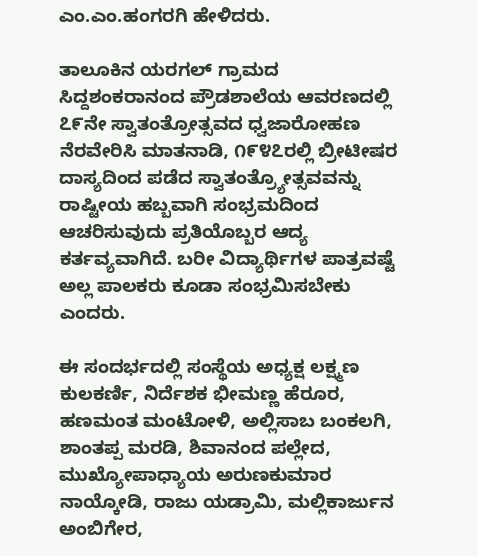ಎಂ.ಎಂ.ಹಂಗರಗಿ ಹೇಳಿದರು.

ತಾಲೂಕಿನ ಯರಗಲ್ ಗ್ರಾಮದ ಸಿದ್ದಶಂಕರಾನಂದ ಪ್ರೌಡಶಾಲೆಯ ಆವರಣದಲ್ಲಿ ೭೯ನೇ ಸ್ವಾತಂತ್ರೋತ್ಸವದ ಧ್ವಜಾರೋಹಣ ನೆರವೇರಿಸಿ ಮಾತನಾಡಿ, ೧೯೪೭ರಲ್ಲಿ ಬ್ರೀಟೀಷರ ದಾಸ್ಯದಿಂದ ಪಡೆದ ಸ್ವಾತಂತ್ರ್ಯೋತ್ಸವವನ್ನು ರಾಷ್ಟೀಯ ಹಬ್ಬವಾಗಿ ಸಂಭ್ರಮದಿಂದ ಆಚರಿಸುವುದು ಪ್ರತಿಯೊಬ್ಬರ ಆದ್ಯ ಕರ್ತವ್ಯವಾಗಿದೆ. ಬರೀ ವಿದ್ಯಾರ್ಥಿಗಳ ಪಾತ್ರವಷ್ಟೆ ಅಲ್ಲ ಪಾಲಕರು ಕೂಡಾ ಸಂಭ್ರಮಿಸಬೇಕು ಎಂದರು.

ಈ ಸಂದರ್ಭದಲ್ಲಿ ಸಂಸ್ಥೆಯ ಅಧ್ಯಕ್ಷ ಲಕ್ಷ್ಮಣ ಕುಲಕರ್ಣಿ, ನಿರ್ದೆಶಕ ಭೀಮಣ್ಣ ಹೆರೂರ, ಹಣಮಂತ ಮಂಟೋಳಿ, ಅಲ್ಲಿಸಾಬ ಬಂಕಲಗಿ, ಶಾಂತಪ್ಪ ಮರಡಿ, ಶಿವಾನಂದ ಪಲ್ಲೇದ, ಮುಖ್ಯೋಪಾಧ್ಯಾಯ ಅರುಣಕುಮಾರ ನಾಯ್ಕೋಡಿ, ರಾಜು ಯಡ್ರಾಮಿ, ಮಲ್ಲಿಕಾರ್ಜುನ ಅಂಬಿಗೇರ,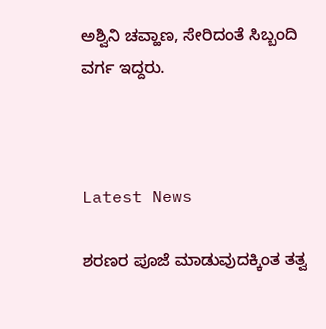ಅಶ್ವಿನಿ ಚವ್ಹಾಣ, ಸೇರಿದಂತೆ ಸಿಬ್ಬಂದಿ ವರ್ಗ ಇದ್ದರು.



Latest News

ಶರಣರ ಪೂಜೆ ಮಾಡುವುದಕ್ಕಿಂತ ತತ್ವ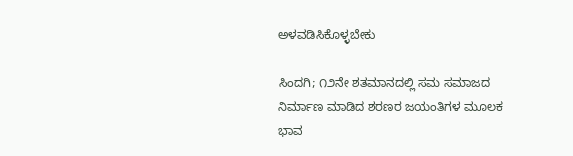ಅಳವಡಿಸಿಕೊಳ್ಳಬೇಕು

ಸಿಂದಗಿ; ೧೨ನೇ ಶತಮಾನದಲ್ಲಿ ಸಮ ಸಮಾಜದ ನಿರ್ಮಾಣ ಮಾಡಿದ ಶರಣರ ಜಯಂತಿಗಳ ಮೂಲಕ ಭಾವ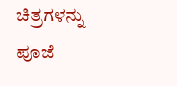ಚಿತ್ರಗಳನ್ನು ಪೂಜೆ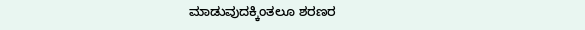ಮಾಡುವುದಕ್ಕಿಂತಲೂ ಶರಣರ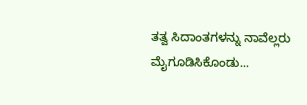ತತ್ವ ಸಿದಾಂತಗಳನ್ನು ನಾವೆಲ್ಲರು ಮೈಗೂಡಿಸಿಕೊಂಡು...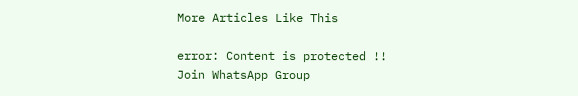More Articles Like This

error: Content is protected !!
Join WhatsApp Group